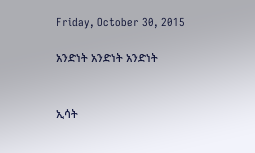Friday, October 30, 2015

አንድነት አንድነት አንድነት


ኢሳት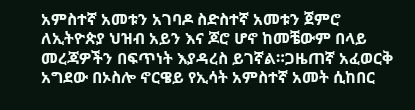አምስተኛ አመቱን አገባዶ ስድስተኛ አመቱን ጀምሮ ለኢትዮጵያ ህዝብ አይን እና ጆሮ ሆኖ ከመቼውም በላይ መረጃዎችን በፍጥነት እያዳረስ ይገኛል።ጋዜጠኛ አፈወርቅ አግደው በኦስሎ ኖርዌይ የኢሳት አምስተኛ አመት ሲከበር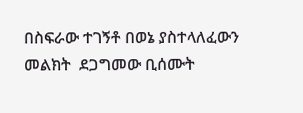በስፍራው ተገኝቶ በወኔ ያስተላለፈውን መልክት  ደጋግመው ቢሰሙት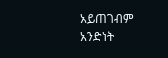አይጠገብም አንድነት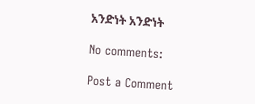አንድነት አንድነት

No comments:

Post a Comment